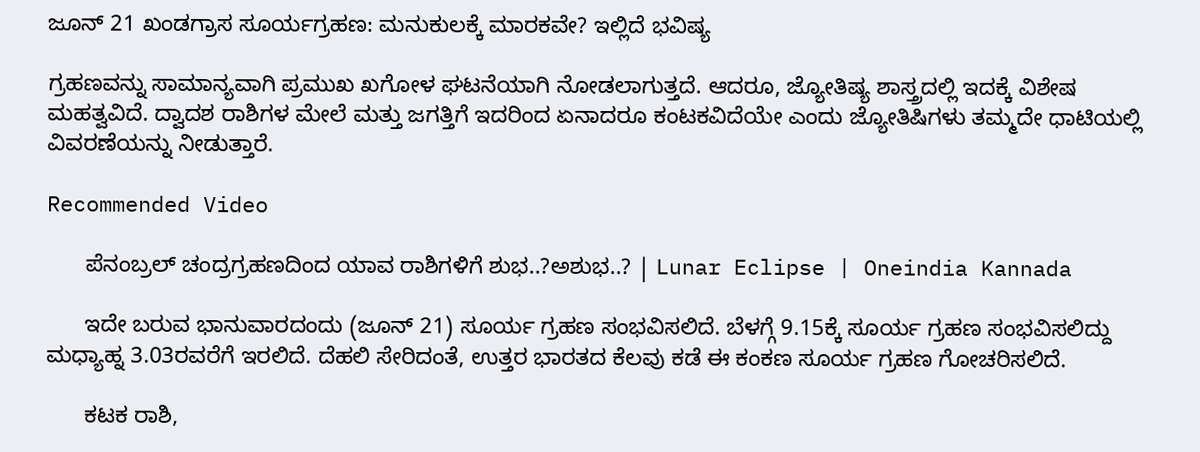ಜೂನ್ 21 ಖಂಡಗ್ರಾಸ ಸೂರ್ಯಗ್ರಹಣ: ಮನುಕುಲಕ್ಕೆ ಮಾರಕವೇ? ಇಲ್ಲಿದೆ ಭವಿಷ್ಯ

ಗ್ರಹಣವನ್ನು ಸಾಮಾನ್ಯವಾಗಿ ಪ್ರಮುಖ ಖಗೋಳ ಘಟನೆಯಾಗಿ ನೋಡಲಾಗುತ್ತದೆ. ಆದರೂ, ಜ್ಯೋತಿಷ್ಯ ಶಾಸ್ತ್ರದಲ್ಲಿ ಇದಕ್ಕೆ ವಿಶೇಷ ಮಹತ್ವವಿದೆ. ದ್ವಾದಶ ರಾಶಿಗಳ ಮೇಲೆ ಮತ್ತು ಜಗತ್ತಿಗೆ ಇದರಿಂದ ಏನಾದರೂ ಕಂಟಕವಿದೆಯೇ ಎಂದು ಜ್ಯೋತಿಷಿಗಳು ತಮ್ಮದೇ ಧಾಟಿಯಲ್ಲಿ ವಿವರಣೆಯನ್ನು ನೀಡುತ್ತಾರೆ.

Recommended Video

      ಪೆನಂಬ್ರಲ್ ಚಂದ್ರಗ್ರಹಣದಿಂದ ಯಾವ ರಾಶಿಗಳಿಗೆ ಶುಭ..?ಅಶುಭ..? | Lunar Eclipse | Oneindia Kannada

      ಇದೇ ಬರುವ ಭಾನುವಾರದಂದು (ಜೂನ್ 21) ಸೂರ್ಯ ಗ್ರಹಣ ಸಂಭವಿಸಲಿದೆ. ಬೆಳಗ್ಗೆ 9.15ಕ್ಕೆ ಸೂರ್ಯ ಗ್ರಹಣ ಸಂಭವಿಸಲಿದ್ದು ಮಧ್ಯಾಹ್ನ 3.03ರವರೆಗೆ ಇರಲಿದೆ. ದೆಹಲಿ ಸೇರಿದಂತೆ, ಉತ್ತರ ಭಾರತದ ಕೆಲವು ಕಡೆ ಈ ಕಂಕಣ ಸೂರ್ಯ ಗ್ರಹಣ ಗೋಚರಿಸಲಿದೆ.

      ಕಟಕ ರಾಶಿ,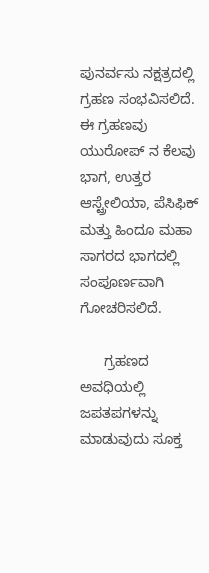ಪುನರ್ವಸು ನಕ್ಷತ್ರದಲ್ಲಿ ಗ್ರಹಣ ಸಂಭವಿಸಲಿದೆ. ಈ ಗ್ರಹಣವು ಯುರೋಪ್ ನ ಕೆಲವು ಭಾಗ, ಉತ್ತರ ಆಸ್ಟ್ರೇಲಿಯಾ, ಪೆಸಿಫಿಕ್ ಮತ್ತು ಹಿಂದೂ ಮಹಾ ಸಾಗರದ ಭಾಗದಲ್ಲಿ ಸಂಪೂರ್ಣವಾಗಿ ಗೋಚರಿಸಲಿದೆ.

      ಗ್ರಹಣದ ಅವಧಿಯಲ್ಲಿ ಜಪತಪಗಳನ್ನು ಮಾಡುವುದು ಸೂಕ್ತ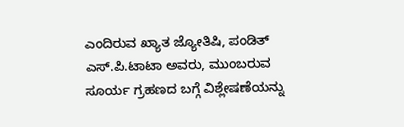ಎಂದಿರುವ ಖ್ಯಾತ ಜ್ಯೋತಿಷಿ, ಪಂಡಿತ್ ಎಸ್.ಪಿ.ಟಾಟಾ ಅವರು, ಮುಂಬರುವ ಸೂರ್ಯ ಗ್ರಹಣದ ಬಗ್ಗೆ ವಿಶ್ಲೇಷಣೆಯನ್ನು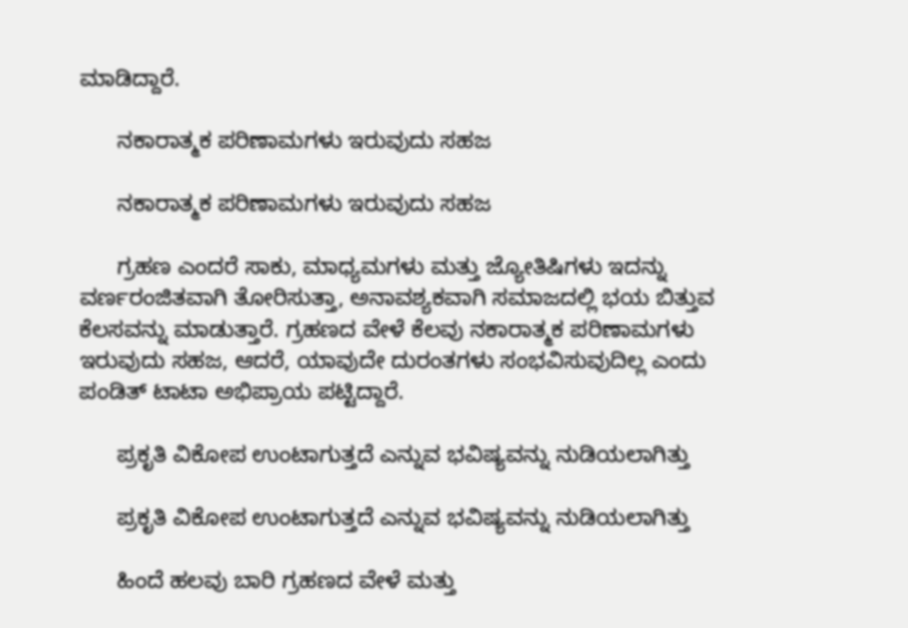ಮಾಡಿದ್ದಾರೆ.

      ನಕಾರಾತ್ಮಕ ಪರಿಣಾಮಗಳು ಇರುವುದು ಸಹಜ

      ನಕಾರಾತ್ಮಕ ಪರಿಣಾಮಗಳು ಇರುವುದು ಸಹಜ

      ಗ್ರಹಣ ಎಂದರೆ ಸಾಕು, ಮಾಧ್ಯಮಗಳು ಮತ್ತು ಜ್ಯೋತಿಷಿಗಳು ಇದನ್ನು ವರ್ಣರಂಜಿತವಾಗಿ ತೋರಿಸುತ್ತಾ, ಅನಾವಶ್ಯಕವಾಗಿ ಸಮಾಜದಲ್ಲಿ ಭಯ ಬಿತ್ತುವ ಕೆಲಸವನ್ನು ಮಾಡುತ್ತಾರೆ. ಗ್ರಹಣದ ವೇಳೆ ಕೆಲವು ನಕಾರಾತ್ಮಕ ಪರಿಣಾಮಗಳು ಇರುವುದು ಸಹಜ, ಆದರೆ, ಯಾವುದೇ ದುರಂತಗಳು ಸಂಭವಿಸುವುದಿಲ್ಲ ಎಂದು ಪಂಡಿತ್ ಟಾಟಾ ಅಭಿಪ್ರಾಯ ಪಟ್ಟಿದ್ದಾರೆ.

      ಪ್ರಕೃತಿ ವಿಕೋಪ ಉಂಟಾಗುತ್ತದೆ ಎನ್ನುವ ಭವಿಷ್ಯವನ್ನು ನುಡಿಯಲಾಗಿತ್ತು

      ಪ್ರಕೃತಿ ವಿಕೋಪ ಉಂಟಾಗುತ್ತದೆ ಎನ್ನುವ ಭವಿಷ್ಯವನ್ನು ನುಡಿಯಲಾಗಿತ್ತು

      ಹಿಂದೆ ಹಲವು ಬಾರಿ ಗ್ರಹಣದ ವೇಳೆ ಮತ್ತು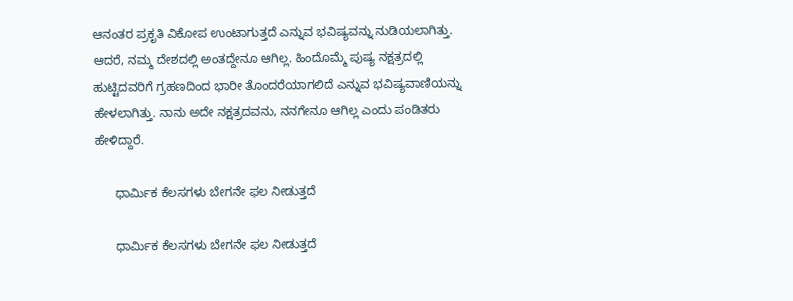ಆನಂತರ ಪ್ರಕೃತಿ ವಿಕೋಪ ಉಂಟಾಗುತ್ತದೆ ಎನ್ನುವ ಭವಿಷ್ಯವನ್ನು ನುಡಿಯಲಾಗಿತ್ತು. ಆದರೆ, ನಮ್ಮ ದೇಶದಲ್ಲಿ ಅಂತದ್ದೇನೂ ಆಗಿಲ್ಲ. ಹಿಂದೊಮ್ಮೆ ಪುಷ್ಯ ನಕ್ಷತ್ರದಲ್ಲಿ ಹುಟ್ಟಿದವರಿಗೆ ಗ್ರಹಣದಿಂದ ಭಾರೀ ತೊಂದರೆಯಾಗಲಿದೆ ಎನ್ನುವ ಭವಿಷ್ಯವಾಣಿಯನ್ನು ಹೇಳಲಾಗಿತ್ತು. ನಾನು ಅದೇ ನಕ್ಷತ್ರದವನು, ನನಗೇನೂ ಆಗಿಲ್ಲ ಎಂದು ಪಂಡಿತರು ಹೇಳಿದ್ದಾರೆ.

      ಧಾರ್ಮಿಕ ಕೆಲಸಗಳು ಬೇಗನೇ ಫಲ ನೀಡುತ್ತದೆ

      ಧಾರ್ಮಿಕ ಕೆಲಸಗಳು ಬೇಗನೇ ಫಲ ನೀಡುತ್ತದೆ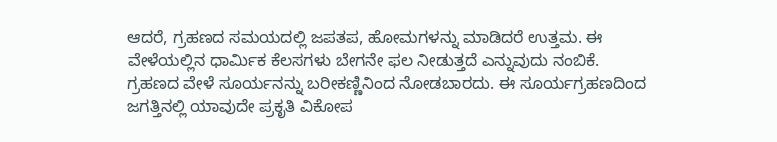ಆದರೆ, ಗ್ರಹಣದ ಸಮಯದಲ್ಲಿ ಜಪತಪ, ಹೋಮಗಳನ್ನು ಮಾಡಿದರೆ ಉತ್ತಮ. ಈ ವೇಳೆಯಲ್ಲಿನ ಧಾರ್ಮಿಕ ಕೆಲಸಗಳು ಬೇಗನೇ ಫಲ ನೀಡುತ್ತದೆ ಎನ್ನುವುದು ನಂಬಿಕೆ. ಗ್ರಹಣದ ವೇಳೆ ಸೂರ್ಯನನ್ನು ಬರೀಕಣ್ಣಿನಿಂದ ನೋಡಬಾರದು. ಈ ಸೂರ್ಯಗ್ರಹಣದಿಂದ ಜಗತ್ತಿನಲ್ಲಿ ಯಾವುದೇ ಪ್ರಕೃತಿ ವಿಕೋಪ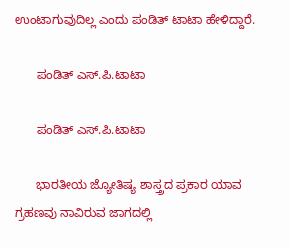ಉಂಟಾಗುವುದಿಲ್ಲ ಎಂದು ಪಂಡಿತ್ ಟಾಟಾ ಹೇಳಿದ್ದಾರೆ.

      ಪಂಡಿತ್ ಎಸ್.ಪಿ.ಟಾಟಾ

      ಪಂಡಿತ್ ಎಸ್.ಪಿ.ಟಾಟಾ

      ಭಾರತೀಯ ಜ್ಯೋತಿಷ್ಯ ಶಾಸ್ತ್ರದ ಪ್ರಕಾರ ಯಾವ ಗ್ರಹಣವು ನಾವಿರುವ ಜಾಗದಲ್ಲಿ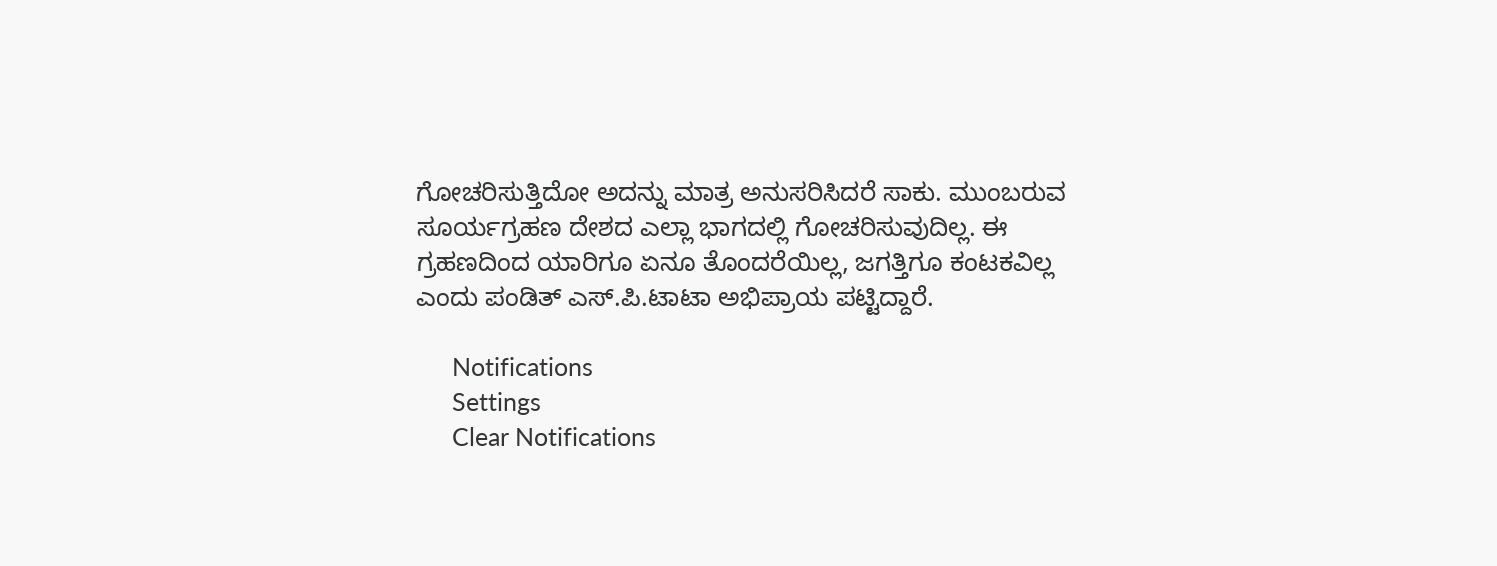ಗೋಚರಿಸುತ್ತಿದೋ ಅದನ್ನು ಮಾತ್ರ ಅನುಸರಿಸಿದರೆ ಸಾಕು. ಮುಂಬರುವ ಸೂರ್ಯಗ್ರಹಣ ದೇಶದ ಎಲ್ಲಾ ಭಾಗದಲ್ಲಿ ಗೋಚರಿಸುವುದಿಲ್ಲ. ಈ ಗ್ರಹಣದಿಂದ ಯಾರಿಗೂ ಏನೂ ತೊಂದರೆಯಿಲ್ಲ, ಜಗತ್ತಿಗೂ ಕಂಟಕವಿಲ್ಲ ಎಂದು ಪಂಡಿತ್ ಎಸ್.ಪಿ.ಟಾಟಾ ಅಭಿಪ್ರಾಯ ಪಟ್ಟಿದ್ದಾರೆ.

      Notifications
      Settings
      Clear Notifications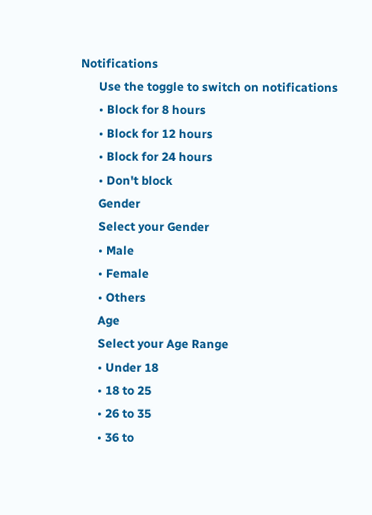Notifications
      Use the toggle to switch on notifications
      • Block for 8 hours
      • Block for 12 hours
      • Block for 24 hours
      • Don't block
      Gender
      Select your Gender
      • Male
      • Female
      • Others
      Age
      Select your Age Range
      • Under 18
      • 18 to 25
      • 26 to 35
      • 36 to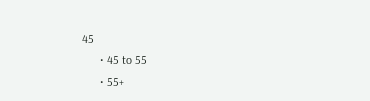45
      • 45 to 55
      • 55+